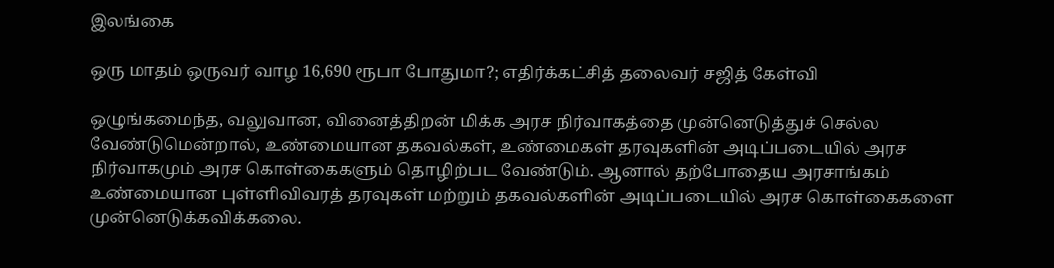இலங்கை

ஒரு மாதம் ஒருவர் வாழ 16,690 ரூபா போதுமா?; எதிர்க்கட்சித் தலைவர் சஜித் கேள்வி

ஒழுங்கமைந்த, வலுவான, வினைத்திறன் மிக்க அரச நிர்வாகத்தை முன்னெடுத்துச் செல்ல வேண்டுமென்றால், உண்மையான தகவல்கள், உண்மைகள் தரவுகளின் அடிப்படையில் அரச நிர்வாகமும் அரச கொள்கைகளும் தொழிற்பட வேண்டும். ஆனால் தற்போதைய அரசாங்கம் உண்மையான புள்ளிவிவரத் தரவுகள் மற்றும் தகவல்களின் அடிப்படையில் அரச கொள்கைகளை முன்னெடுக்கவிக்கலை.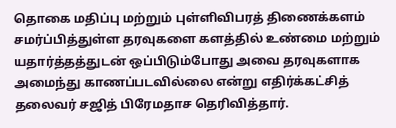தொகை மதிப்பு மற்றும் புள்ளிவிபரத் திணைக்களம் சமர்ப்பித்துள்ள தரவுகளை களத்தில் உண்மை மற்றும் யதார்த்தத்துடன் ஒப்பிடும்போது அவை தரவுகளாக அமைந்து காணப்படவில்லை என்று எதிர்க்கட்சித் தலைவர் சஜித் பிரேமதாச தெரிவித்தார்.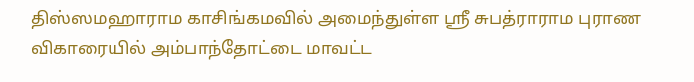திஸ்ஸமஹாராம காசிங்கமவில் அமைந்துள்ள ஸ்ரீ சுபத்ராராம புராண விகாரையில் அம்பாந்தோட்டை மாவட்ட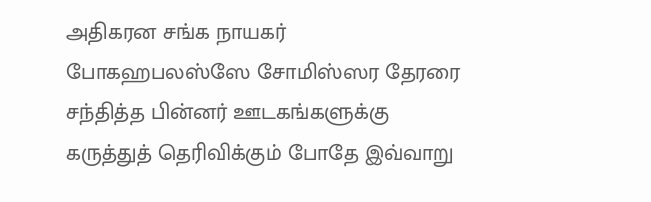அதிகரன சங்க நாயகர் போகஹபலஸ்ஸே சோமிஸ்ஸர தேரரை சந்தித்த பின்னர் ஊடகங்களுக்கு கருத்துத் தெரிவிக்கும் போதே இவ்வாறு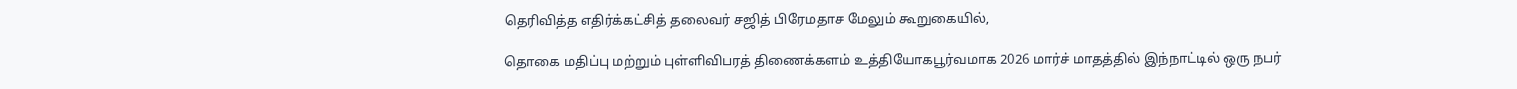தெரிவித்த எதிர்க்கட்சித் தலைவர் சஜித் பிரேமதாச மேலும் கூறுகையில்,

தொகை மதிப்பு மற்றும் புள்ளிவிபரத் திணைக்களம் உத்தியோகபூர்வமாக 2026 மார்ச் மாதத்தில் இந்நாட்டில் ஒரு நபர்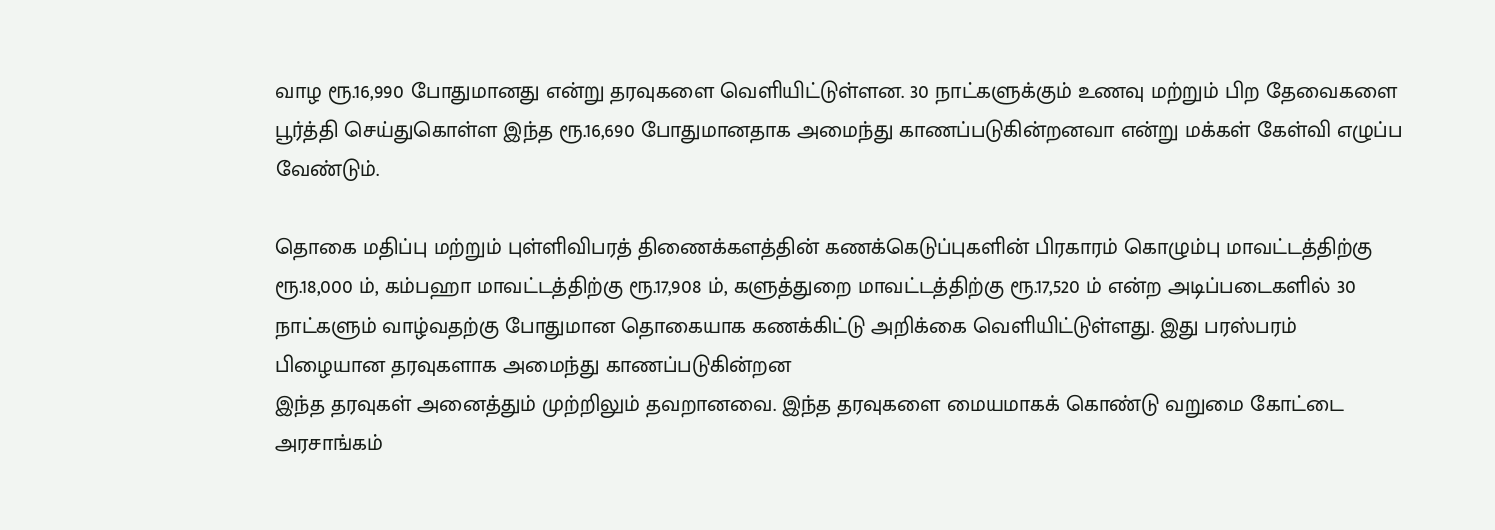வாழ ரூ.16,990 போதுமானது என்று தரவுகளை வெளியிட்டுள்ளன. 30 நாட்களுக்கும் உணவு மற்றும் பிற தேவைகளை பூர்த்தி செய்துகொள்ள இந்த ரூ.16,690 போதுமானதாக அமைந்து காணப்படுகின்றனவா என்று மக்கள் கேள்வி எழுப்ப வேண்டும்.

தொகை மதிப்பு மற்றும் புள்ளிவிபரத் திணைக்களத்தின் கணக்கெடுப்புகளின் பிரகாரம் கொழும்பு மாவட்டத்திற்கு ரூ.18,000 ம், கம்பஹா மாவட்டத்திற்கு ரூ.17,908 ம், களுத்துறை மாவட்டத்திற்கு ரூ.17,520 ம் என்ற அடிப்படைகளில் 30 நாட்களும் வாழ்வதற்கு போதுமான தொகையாக கணக்கிட்டு அறிக்கை வெளியிட்டுள்ளது. இது பரஸ்பரம் பிழையான தரவுகளாக அமைந்து காணப்படுகின்றன
இந்த தரவுகள் அனைத்தும் முற்றிலும் தவறானவை. இந்த தரவுகளை மையமாகக் கொண்டு வறுமை கோட்டை அரசாங்கம்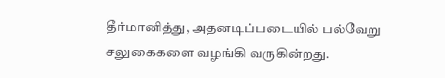தீர்மானித்து, அதனடிப்படையில் பல்வேறு சலுகைகளை வழங்கி வருகின்றது.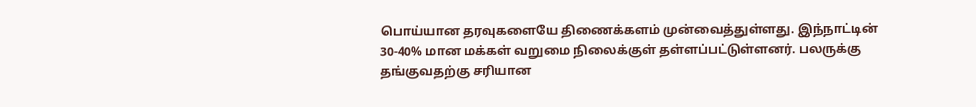பொய்யான தரவுகளையே திணைக்களம் முன்வைத்துள்ளது. இந்நாட்டின் 30-40% மான மக்கள் வறுமை நிலைக்குள் தள்ளப்பட்டுள்ளனர். பலருக்கு தங்குவதற்கு சரியான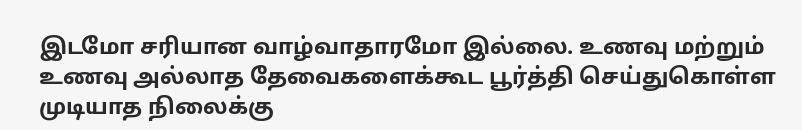இடமோ சரியான வாழ்வாதாரமோ இல்லை. உணவு மற்றும் உணவு அல்லாத தேவைகளைக்கூட பூர்த்தி செய்துகொள்ள முடியாத நிலைக்கு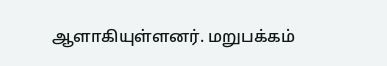ஆளாகியுள்ளனர். மறுபக்கம்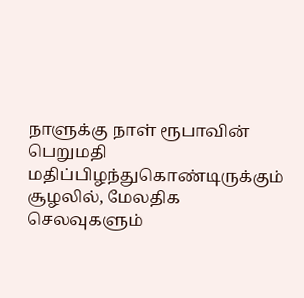நாளுக்கு நாள் ரூபாவின் பெறுமதி மதிப்பிழந்துகொண்டிருக்கும் சூழலில், மேலதிக செலவுகளும்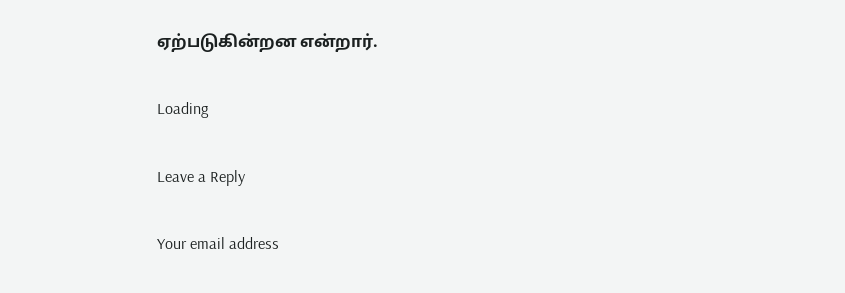ஏற்படுகின்றன என்றார்.

Loading

Leave a Reply

Your email address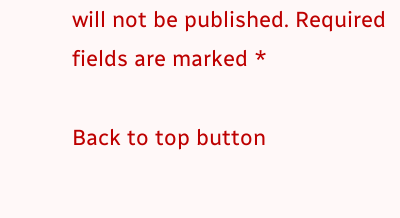will not be published. Required fields are marked *

Back to top button